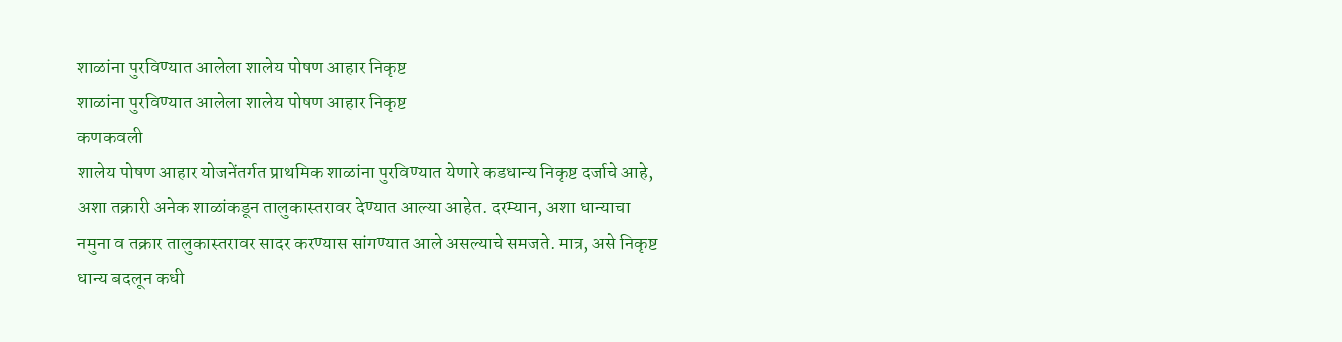शाळांना पुरविण्यात आलेला शालेय पोषण आहार निकृष्ट
शाळांना पुरविण्यात आलेला शालेय पोषण आहार निकृष्ट
कणकवली
शालेय पोषण आहार योजनेंतर्गत प्राथमिक शाळांना पुरविण्यात येणारे कडधान्य निकृष्ट दर्जाचे आहे, अशा तक्रारी अनेक शाळांकडून तालुकास्तरावर देण्यात आल्या आहेत. दरम्यान, अशा धान्याचा नमुना व तक्रार तालुकास्तरावर सादर करण्यास सांगण्यात आले असल्याचे समजते. मात्र, असे निकृष्ट धान्य बदलून कधी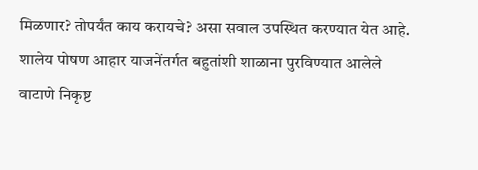मिळणार? तोपर्यंत काय करायचे? असा सवाल उपस्थित करण्यात येत आहे.
शालेय पोषण आहार याजनेंतर्गत बहुतांशी शाळाना पुरविण्यात आलेले वाटाणे निकृष्ट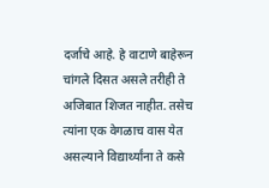दर्जाचे आहे. हे वाटाणे बाहेरून चांगले दिसत असले तरीही ते अजिबात शिजत नाहीत. तसेच त्यांना एक वेगळाच वास येत असल्याने विद्यार्थ्यांना ते कसे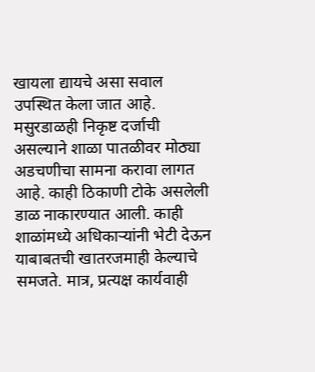खायला द्यायचे असा सवाल उपस्थित केला जात आहे. मसुरडाळही निकृष्ट दर्जाची असल्याने शाळा पातळीवर मोठ्या अडचणीचा सामना करावा लागत आहे. काही ठिकाणी टोके असलेली डाळ नाकारण्यात आली. काही शाळांमध्ये अधिकाऱ्यांनी भेटी देऊन याबाबतची खातरजमाही केल्याचे समजते. मात्र, प्रत्यक्ष कार्यवाही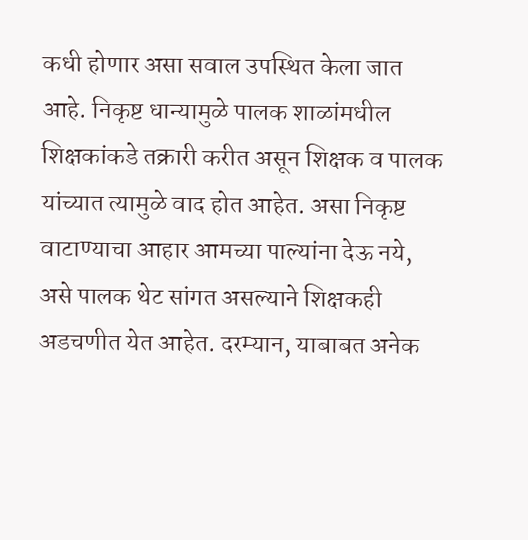कधी होणार असा सवाल उपस्थित केला जात आहे. निकृष्ट धान्यामुळे पालक शाळांमधील शिक्षकांकडे तक्रारी करीत असून शिक्षक व पालक यांच्यात त्यामुळे वाद होत आहेत. असा निकृष्ट वाटाण्याचा आहार आमच्या पाल्यांना देऊ नये, असे पालक थेट सांगत असल्याने शिक्षकही अडचणीत येत आहेत. दरम्यान, याबाबत अनेक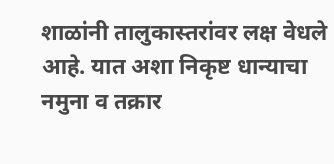शाळांनी तालुकास्तरांवर लक्ष वेधले आहे. यात अशा निकृष्ट धान्याचा नमुना व तक्रार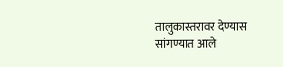तालुकास्तरावर देण्यास सांगण्यात आले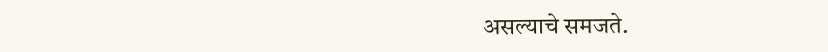असल्याचे समजते.